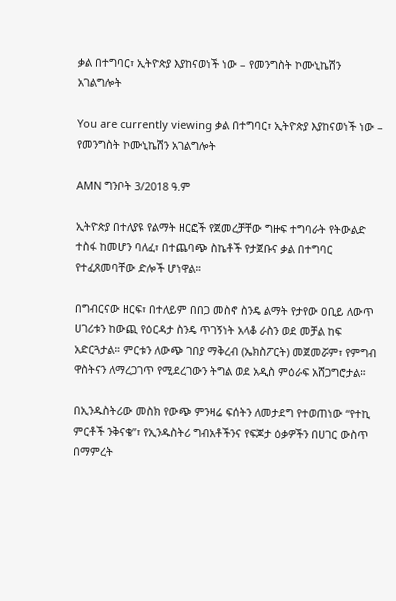ቃል በተግባር፣ ኢትዮጵያ እያከናወነች ነው – የመንግስት ኮሙኒኬሽን አገልግሎት

You are currently viewing ቃል በተግባር፣ ኢትዮጵያ እያከናወነች ነው – የመንግስት ኮሙኒኬሽን አገልግሎት

AMN ግንቦት 3/2018 ዓ.ም

ኢትዮጵያ በተለያዩ የልማት ዘርፎች የጀመረቻቸው ግዙፍ ተግባራት የትውልድ ተስፋ ከመሆን ባለፈ፣ በተጨባጭ ስኬቶች የታጀቡና ቃል በተግባር የተፈጸመባቸው ድሎች ሆነዋል።

በግብርናው ዘርፍ፣ በተለይም በበጋ መስኖ ስንዴ ልማት የታየው ዐቢይ ለውጥ ሀገሪቱን ከውጪ የዕርዳታ ስንዴ ጥገኝነት አላቆ ራስን ወደ መቻል ከፍ አድርጓታል። ምርቱን ለውጭ ገበያ ማቅረብ (ኤክስፖርት) መጀመሯም፣ የምግብ ዋስትናን ለማረጋገጥ የሚደረገውን ትግል ወደ አዲስ ምዕራፍ አሸጋግሮታል።

በኢንዱስትሪው መስክ የውጭ ምንዛሬ ፍሰትን ለመታደግ የተወጠነው “የተኪ ምርቶች ንቅናቄ”፣ የኢንዱስትሪ ግብአቶችንና የፍጆታ ዕቃዎችን በሀገር ውስጥ በማምረት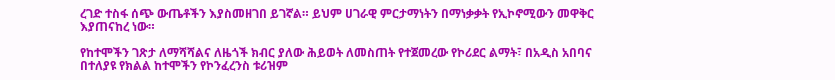ረገድ ተስፋ ሰጭ ውጤቶችን እያስመዘገበ ይገኛል። ይህም ሀገራዊ ምርታማነትን በማነቃቃት የኢኮኖሚውን መዋቅር እያጠናከረ ነው።

የከተሞችን ገጽታ ለማሻሻልና ለዜጎች ክብር ያለው ሕይወት ለመስጠት የተጀመረው የኮሪደር ልማት፣ በአዲስ አበባና በተለያዩ የክልል ከተሞችን የኮንፈረንስ ቱሪዝም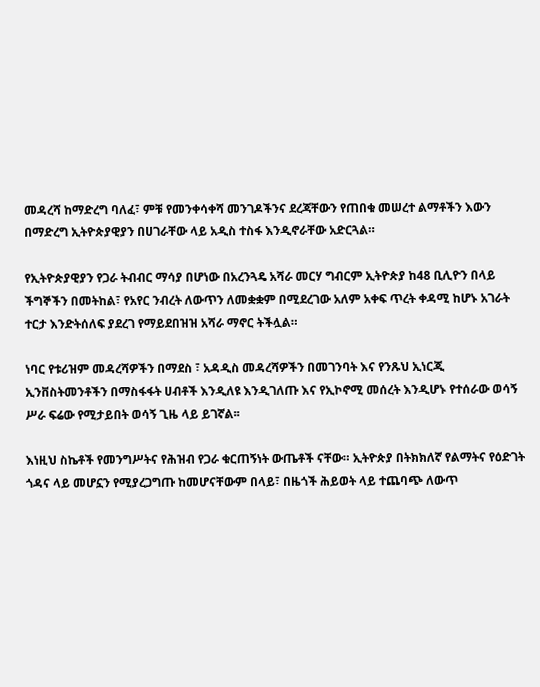መዳረሻ ከማድረግ ባለፈ፣ ምቹ የመንቀሳቀሻ መንገዶችንና ደረጃቸውን የጠበቁ መሠረተ ልማቶችን እውን በማድረግ ኢትዮጵያዊያን በሀገራቸው ላይ አዲስ ተስፋ እንዲኖራቸው አድርጓል።

የኢትዮጵያዊያን የጋራ ትብብር ማሳያ በሆነው በአረንጓዴ አሻራ መርሃ ግብርም ኢትዮጵያ ከ48 ቢሊዮን በላይ ችግኞችን በመትከል፣ የአየር ንብረት ለውጥን ለመቋቋም በሚደረገው አለም አቀፍ ጥረት ቀዳሚ ከሆኑ አገራት ተርታ እንድትሰለፍ ያደረገ የማይደበዝዝ አሻራ ማኖር ትችሏል።

ነባር የቱሪዝም መዳረሻዎችን በማደስ ፣ አዳዲስ መዳረሻዎችን በመገንባት እና የንጹህ ኢነርጂ ኢንቨስትመንቶችን በማስፋፋት ሀብቶች እንዲለዩ እንዲገለጡ እና የኢኮኖሚ መሰረት እንዲሆኑ የተሰራው ወሳኝ ሥራ ፍሬው የሚታይበት ወሳኝ ጊዜ ላይ ይገኛል፡፡

እነዚህ ስኬቶች የመንግሥትና የሕዝብ የጋራ ቁርጠኝነት ውጤቶች ናቸው። ኢትዮጵያ በትክክለኛ የልማትና የዕድገት ጎዳና ላይ መሆኗን የሚያረጋግጡ ከመሆናቸውም በላይ፣ በዜጎች ሕይወት ላይ ተጨባጭ ለውጥ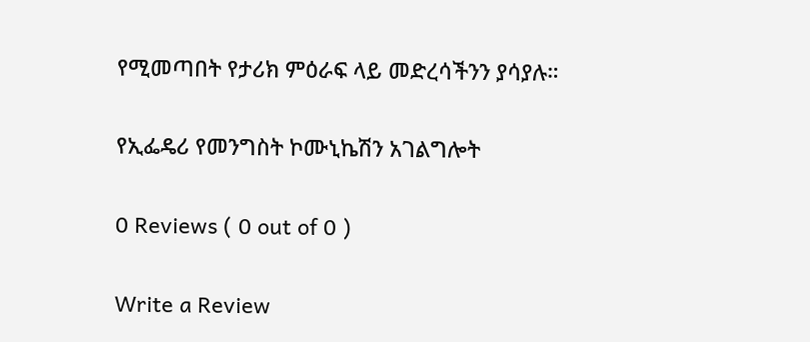የሚመጣበት የታሪክ ምዕራፍ ላይ መድረሳችንን ያሳያሉ።

የኢፌዴሪ የመንግስት ኮሙኒኬሽን አገልግሎት

0 Reviews ( 0 out of 0 )

Write a Review